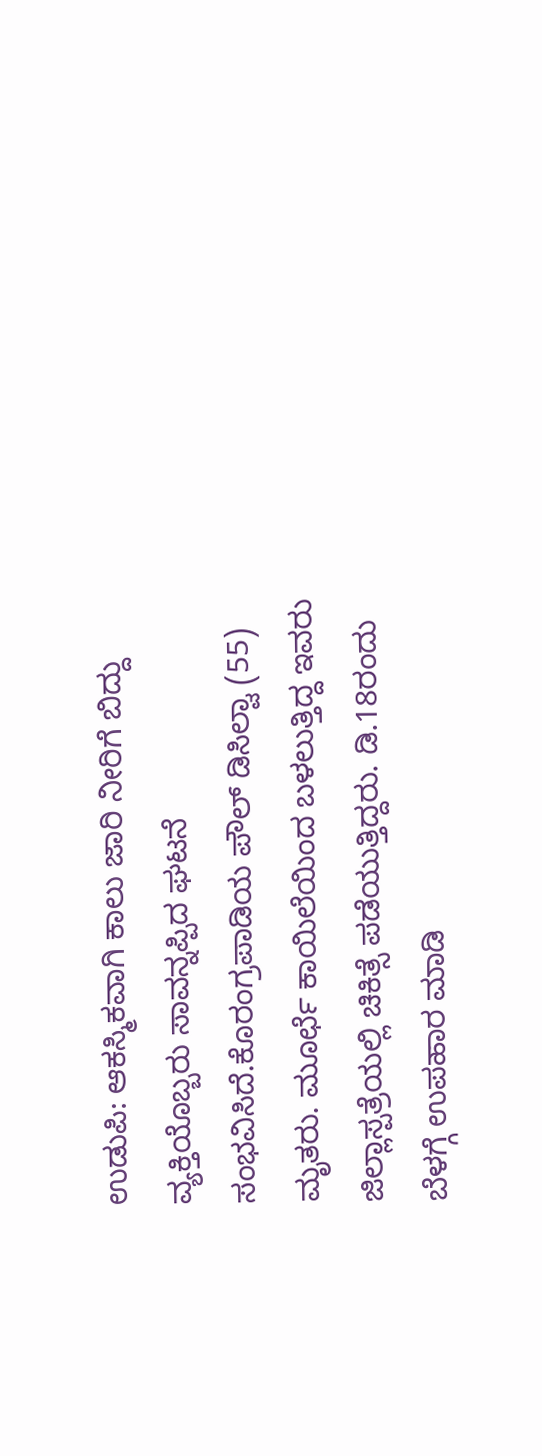ಉಡುಪಿ: ಆಕಸ್ಮಿಕವಾಗಿ ಕಾಲು ಜಾರಿ ನೀರಿಗೆ ಬಿದ್ದು ವ್ಯಕ್ತಿಯೊಬ್ಬರು ಸಾವನ್ನಪ್ಪಿದ ಘಟನೆ ಸಂಭವಿಸಿದೆ.ಕೊರಂಗ್ರಪಾಡಿಯ ಪೌಲ್ ಡಿಸಿಲ್ವಾ (55) ಮೃತರು. ಮೂರ್ಛೆ ಕಾಯಿಲೆಯಿಂದ ಬಳಲುತ್ತಿದ್ದ ಇವರು ಜಿಲ್ಲಾಸ್ಪತ್ರೆಯಲ್ಲಿ ಚಿಕಿತ್ಸೆ ಪಡೆಯುತ್ತಿದ್ದರು. ಡಿ.18ರಂದು ಬೆಳಗ್ಗೆ ಉಪಹಾರ ಮಾಡಿ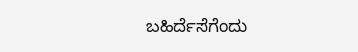ಬಹಿರ್ದೆಸೆಗೆಂದು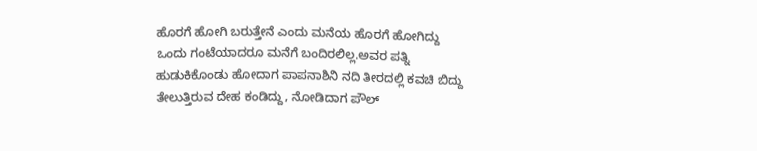ಹೊರಗೆ ಹೋಗಿ ಬರುತ್ತೇನೆ ಎಂದು ಮನೆಯ ಹೊರಗೆ ಹೋಗಿದ್ದು ಒಂದು ಗಂಟೆಯಾದರೂ ಮನೆಗೆ ಬಂದಿರಲಿಲ್ಲ.ಅವರ ಪತ್ನಿ ಹುಡುಕಿಕೊಂಡು ಹೋದಾಗ ಪಾಪನಾಶಿನಿ ನದಿ ತೀರದಲ್ಲಿ ಕವಚಿ ಬಿದ್ದು ತೇಲುತ್ತಿರುವ ದೇಹ ಕಂಡಿದ್ದು, ನೋಡಿದಾಗ ಪೌಲ್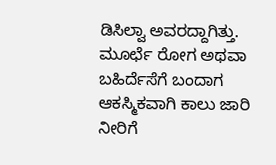ಡಿಸಿಲ್ವಾ ಅವರದ್ದಾಗಿತ್ತು. ಮೂರ್ಛೆ ರೋಗ ಅಥವಾ ಬಹಿರ್ದೆಸೆಗೆ ಬಂದಾಗ ಆಕಸ್ಮಿಕವಾಗಿ ಕಾಲು ಜಾರಿ ನೀರಿಗೆ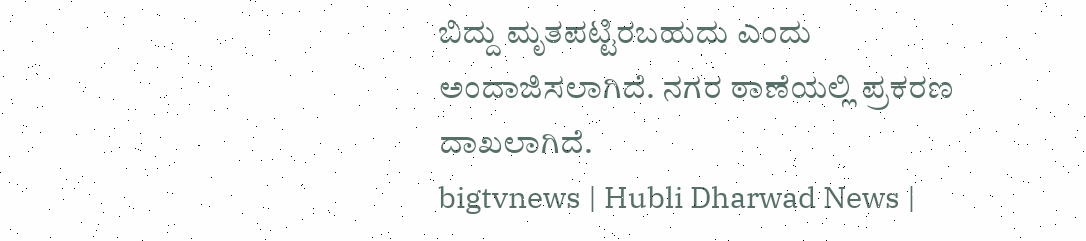ಬಿದ್ದು ಮೃತಪಟ್ಟಿರಬಹುದು ಎಂದು ಅಂದಾಜಿಸಲಾಗಿದೆ. ನಗರ ಠಾಣೆಯಲ್ಲಿ ಪ್ರಕರಣ ದಾಖಲಾಗಿದೆ.
bigtvnews | Hubli Dharwad News |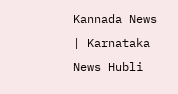Kannada News | Karnataka News Hubli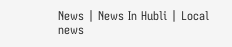News | News In Hubli | Local news